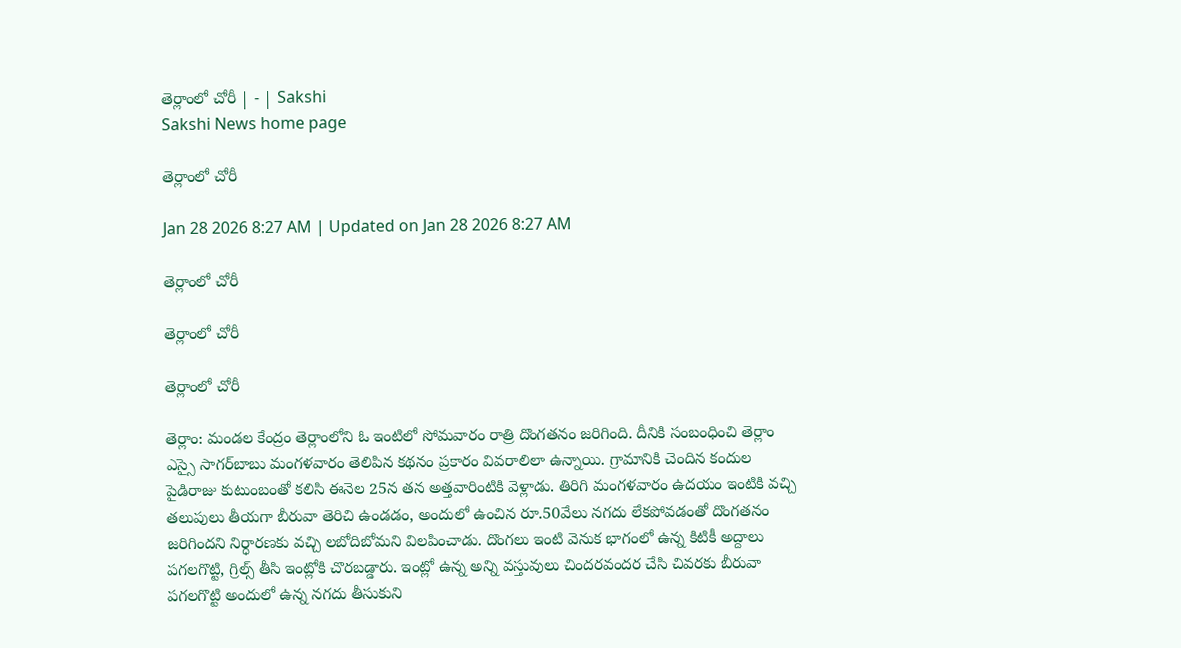తెర్లాంలో చోరీ | - | Sakshi
Sakshi News home page

తెర్లాంలో చోరీ

Jan 28 2026 8:27 AM | Updated on Jan 28 2026 8:27 AM

తెర్లాంలో చోరీ

తెర్లాంలో చోరీ

తెర్లాంలో చోరీ

తెర్లాం: మండల కేంద్రం తెర్లాంలోని ఓ ఇంటిలో సోమవారం రాత్రి దొంగతనం జరిగింది. దీనికి సంబంధించి తెర్లాం ఎస్సై సాగర్‌బాబు మంగళవారం తెలిపిన కథనం ప్రకారం వివరాలిలా ఉన్నాయి. గ్రామానికి చెందిన కందుల పైడిరాజు కుటుంబంతో కలిసి ఈనెల 25న తన అత్తవారింటికి వెళ్లాడు. తిరిగి మంగళవారం ఉదయం ఇంటికి వచ్చి తలుపులు తీయగా బీరువా తెరిచి ఉండడం, అందులో ఉంచిన రూ.50వేలు నగదు లేకపోవడంతో దొంగతనం జరిగిందని నిర్ధారణకు వచ్చి లబోదిబోమని విలపించాడు. దొంగలు ఇంటి వెనుక భాగంలో ఉన్న కిటికీ అద్దాలు పగలగొట్టి, గ్రిల్స్‌ తీసి ఇంట్లోకి చొరబడ్డారు. ఇంట్లో ఉన్న అన్ని వస్తువులు చిందరవందర చేసి చివరకు బీరువా పగలగొట్టి అందులో ఉన్న నగదు తీసుకుని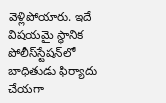వెళ్లిపోయారు. ఇదే విషయమై స్థానిక పోలీస్‌స్టేషన్‌లో బాధితుడు ఫిర్యాదు చేయగా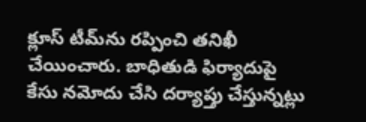క్లూస్‌ టీమ్‌ను రప్పించి తనిఖీ చేయించారు. బాధితుడి ఫిర్యాదుపై కేసు నమోదు చేసి దర్యాప్తు చేస్తున్నట్లు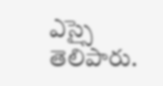ఎస్సై తెలిపారు.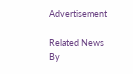Advertisement

Related News By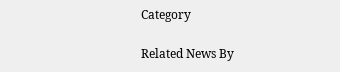Category

Related News By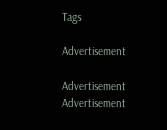Tags

Advertisement

Advertisement
Advertisement